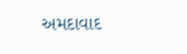અમદાવાદ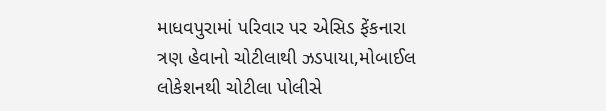માધવપુરામાં પરિવાર પર એસિડ ફેંકનારા ત્રણ હેવાનો ચોટીલાથી ઝડપાયા,મોબાઈલ લોકેશનથી ચોટીલા પોલીસે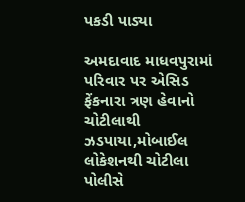પકડી પાડ્યા

અમદાવાદ માધવપુરામાં પરિવાર પર એસિડ ફેંકનારા ત્રણ હેવાનો ચોટીલાથી ઝડપાયા,મોબાઈલ લોકેશનથી ચોટીલા પોલીસે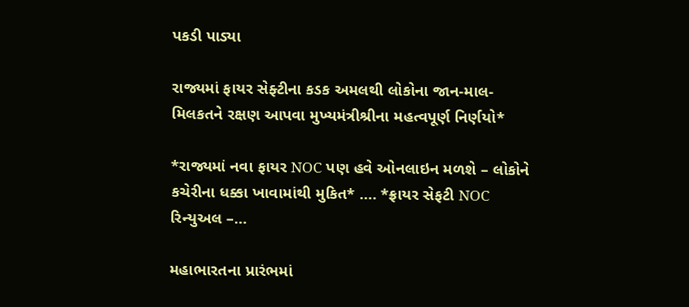પકડી પાડ્યા

રાજ્યમાં ફાયર સેફ્ટીના કડક અમલથી લોકોના જાન-માલ-મિલકતને રક્ષણ આપવા મુખ્યમંત્રીશ્રીના મહત્વપૂર્ણ નિર્ણયો*

*રાજ્યમાં નવા ફાયર NOC પણ હવે ઓનલાઇન મળશે – લોકોને કચેરીના ધક્કા ખાવામાંથી મુકિત* …. *ફ્રાયર સેફટી NOC રિન્યુઅલ –…

મહાભારતના પ્રારંભમાં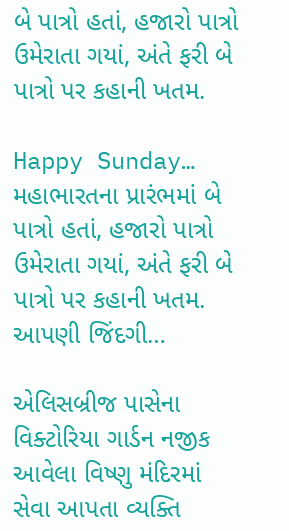બે પાત્રો હતાં, હજારો પાત્રો ઉમેરાતા ગયાં, અંતે ફરી બે પાત્રો પર કહાની ખતમ.

Happy Sunday… મહાભારતના પ્રારંભમાં બે પાત્રો હતાં, હજારો પાત્રો ઉમેરાતા ગયાં, અંતે ફરી બે પાત્રો પર કહાની ખતમ. આપણી જિંદગી…

એલિસબ્રીજ પાસેના વિક્ટોરિયા ગાર્ડન નજીક આવેલા વિષ્ણુ મંદિરમાં સેવા આપતા વ્યક્તિ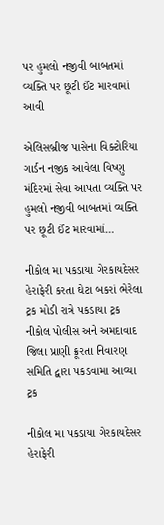પર હુમલો નજીવી બાબતમાં વ્યક્તિ પર છૂટી ઈંટ મારવામાં આવી

એલિસબ્રીજ પાસેના વિક્ટોરિયા ગાર્ડન નજીક આવેલા વિષ્ણુ મંદિરમાં સેવા આપતા વ્યક્તિ પર હુમલો નજીવી બાબતમાં વ્યક્તિ પર છૂટી ઈંટ મારવામાં…

નીકોલ મા પકડાયા ગેરકાયદેસર હેરાફેરી કરતા ઘેટા બકરાં ભેરેલા ટ્રક મોડી રાત્રે પકડાયા ટ્રક નીકોલ પોલીસ અને અમદાવાદ જિલા પ્રાણી ક્રૂરતા નિવારણ સમિતિ દ્વારા પકડવામા આવ્યા ટ્રક

નીકોલ મા પકડાયા ગેરકાયદેસર હેરાફેરી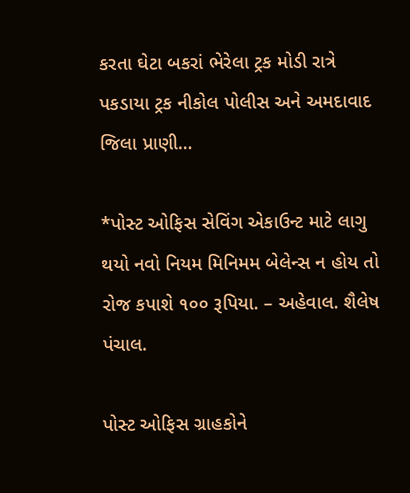કરતા ઘેટા બકરાં ભેરેલા ટ્રક મોડી રાત્રે પકડાયા ટ્રક નીકોલ પોલીસ અને અમદાવાદ જિલા પ્રાણી…

*પોસ્ટ ઓફિસ સેવિંગ એકાઉન્ટ માટે લાગુ થયો નવો નિયમ મિનિમમ બેલેન્સ ન હોય તો રોજ કપાશે ૧૦૦ રૂપિયા. – અહેવાલ. શૈલેષ પંચાલ.

પોસ્ટ ઓફિસ ગ્રાહકોને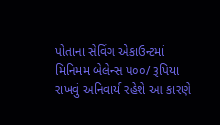પોતાના સેવિંગ એકાઉન્ટમાં મિનિમમ બેલેન્સ ૫૦૦/ રૂપિયા રાખવું અનિવાર્ય રહેશે આ કારણે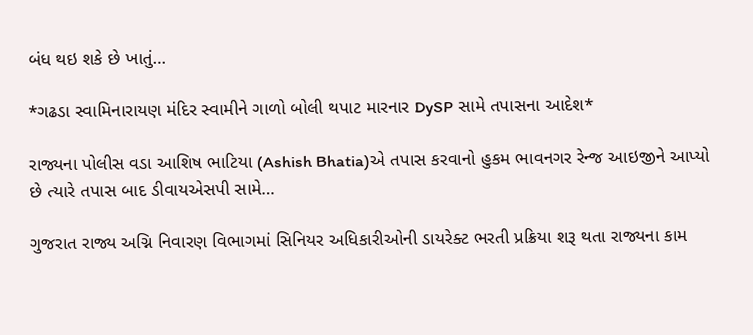બંધ થઇ શકે છે ખાતું…

*ગઢડા સ્વામિનારાયણ મંદિર સ્વામીને ગાળો બોલી થપાટ મારનાર DySP સામે તપાસના આદેશ*

રાજ્યના પોલીસ વડા આશિષ ભાટિયા (Ashish Bhatia)એ તપાસ કરવાનો હુકમ ભાવનગર રેન્જ આઇજીને આપ્યો છે ત્યારે તપાસ બાદ ડીવાયએસપી સામે…

ગુજરાત રાજ્ય અગ્નિ નિવારણ વિભાગમાં સિનિયર અધિકારીઓની ડાયરેક્ટ ભરતી પ્રક્રિયા શરૂ થતા રાજ્યના કામ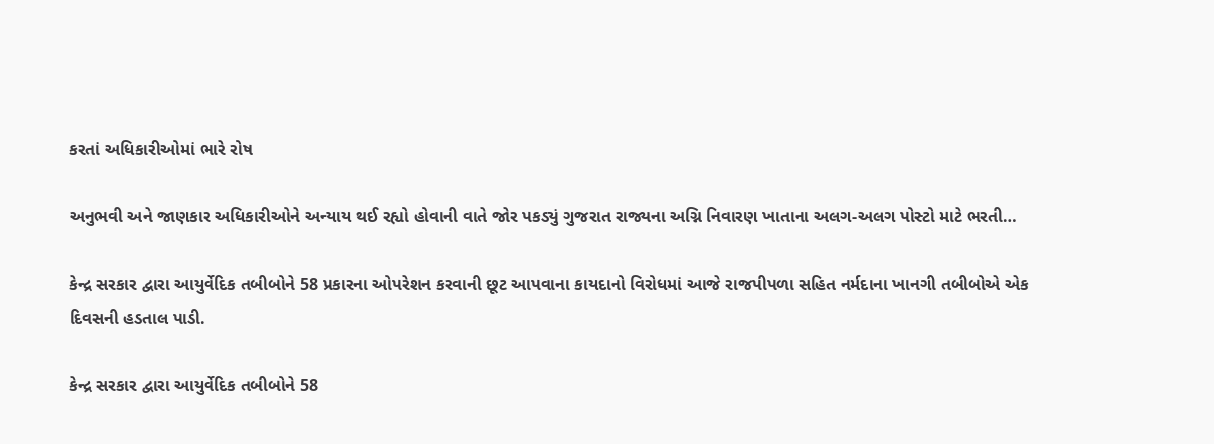કરતાં અધિકારીઓમાં ભારે રોષ

અનુભવી અને જાણકાર અધિકારીઓને અન્યાય થઈ રહ્યો હોવાની વાતે જોર પકડ્યું ગુજરાત રાજ્યના અગ્નિ નિવારણ ખાતાના અલગ-અલગ પોસ્ટો માટે ભરતી…

કેન્દ્ર સરકાર દ્વારા આયુર્વેદિક તબીબોને 58 પ્રકારના ઓપરેશન કરવાની છૂટ આપવાના કાયદાનો વિરોધમાં આજે રાજપીપળા સહિત નર્મદાના ખાનગી તબીબોએ એક દિવસની હડતાલ પાડી.

કેન્દ્ર સરકાર દ્વારા આયુર્વેદિક તબીબોને 58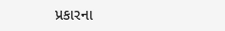પ્રકારના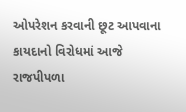ઓપરેશન કરવાની છૂટ આપવાના કાયદાનો વિરોધમાં આજે રાજપીપળા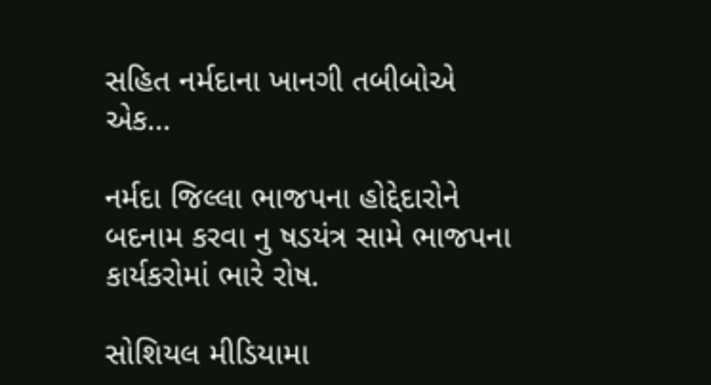સહિત નર્મદાના ખાનગી તબીબોએ એક…

નર્મદા જિલ્લા ભાજપના હોદ્દેદારોને બદનામ કરવા નુ ષડયંત્ર સામે ભાજપના કાર્યકરોમાં ભારે રોષ.

સોશિયલ મીડિયામા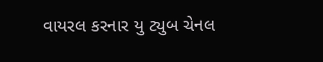વાયરલ કરનાર યુ ટ્યુબ ચેનલ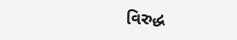વિરુદ્ધ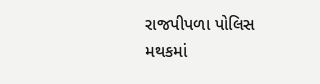રાજપીપળા પોલિસ મથકમાં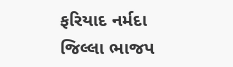ફરિયાદ નર્મદા જિલ્લા ભાજપ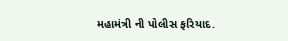મહામંત્રી ની પોલીસ ફરિયાદ.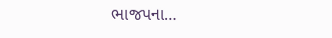ભાજપના…